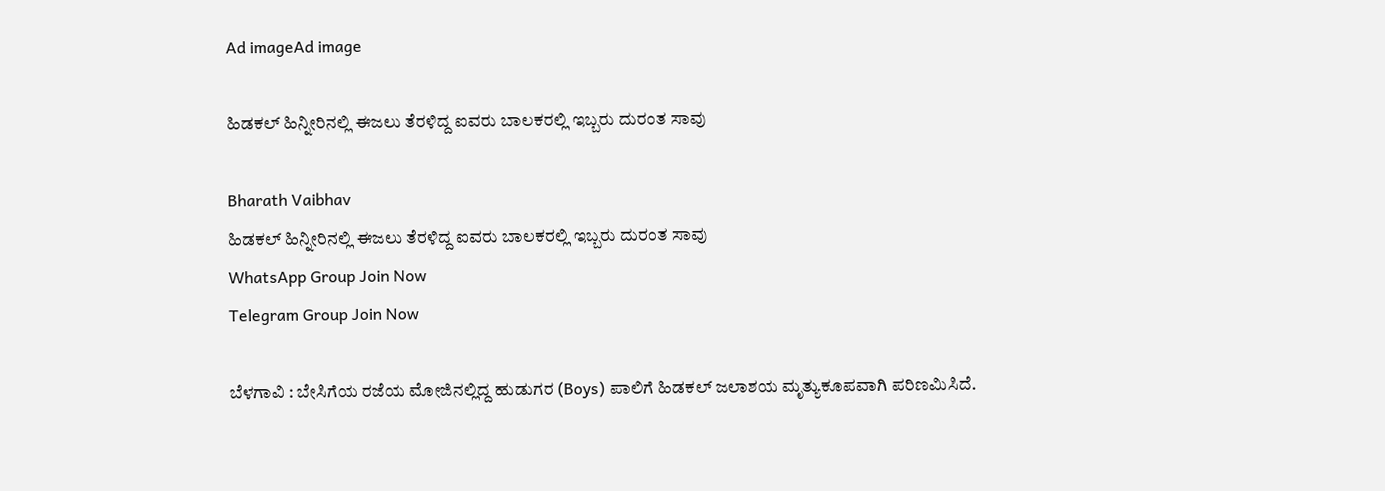Ad imageAd image

ಹಿಡಕಲ್ ಹಿನ್ನೀರಿನಲ್ಲಿ ಈಜಲು ತೆರಳಿದ್ದ ಐವರು ಬಾಲಕರಲ್ಲಿ ಇಬ್ಬರು ದುರಂತ ಸಾವು

Bharath Vaibhav
ಹಿಡಕಲ್ ಹಿನ್ನೀರಿನಲ್ಲಿ ಈಜಲು ತೆರಳಿದ್ದ ಐವರು ಬಾಲಕರಲ್ಲಿ ಇಬ್ಬರು ದುರಂತ ಸಾವು
WhatsApp Group Join Now
Telegram Group Join Now

ಬೆಳಗಾವಿ : ಬೇಸಿಗೆಯ ರಜೆಯ ಮೋಜಿನಲ್ಲಿದ್ದ ಹುಡುಗರ (Boys) ಪಾಲಿಗೆ ಹಿಡಕಲ್ ಜಲಾಶಯ ಮೃತ್ಯುಕೂಪವಾಗಿ ಪರಿಣಮಿಸಿದೆ.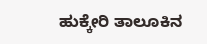ಹುಕ್ಕೇರಿ ತಾಲೂಕಿನ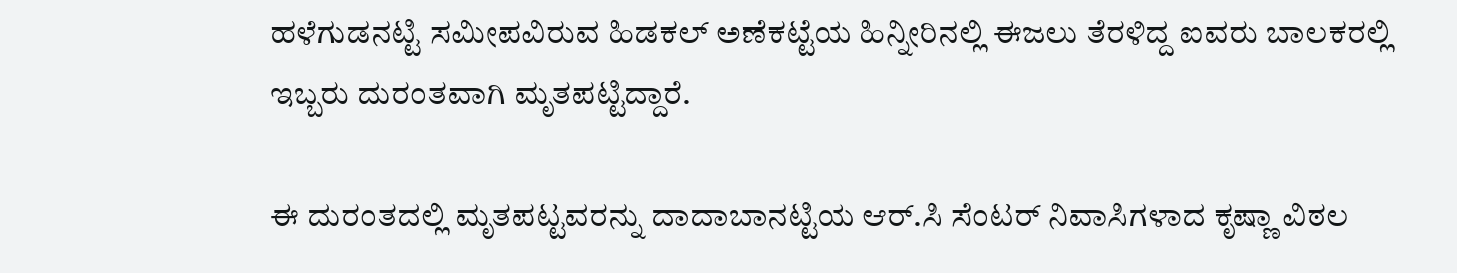ಹಳೆಗುಡನಟ್ಟಿ ಸಮೀಪವಿರುವ ಹಿಡಕಲ್ ಅಣೆಕಟ್ಟೆಯ ಹಿನ್ನೀರಿನಲ್ಲಿ ಈಜಲು ತೆರಳಿದ್ದ ಐವರು ಬಾಲಕರಲ್ಲಿ ಇಬ್ಬರು ದುರಂತವಾಗಿ ಮೃತಪಟ್ಟಿದ್ದಾರೆ.

ಈ ದುರಂತದಲ್ಲಿ ಮೃತಪಟ್ಟವರನ್ನು ದಾದಾಬಾನಟ್ಟಿಯ ಆರ್.ಸಿ ಸೆಂಟರ್ ನಿವಾಸಿಗಳಾದ ಕೃಷ್ಣಾ ವಿಠಲ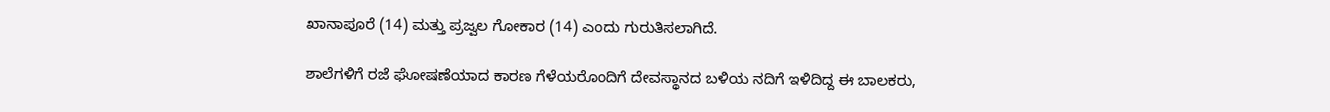ಖಾನಾಪೂರೆ (14) ಮತ್ತು ಪ್ರಜ್ವಲ ಗೋಕಾರ (14) ಎಂದು ಗುರುತಿಸಲಾಗಿದೆ.

ಶಾಲೆಗಳಿಗೆ ರಜೆ ಘೋಷಣೆಯಾದ ಕಾರಣ ಗೆಳೆಯರೊಂದಿಗೆ ದೇವಸ್ಥಾನದ ಬಳಿಯ ನದಿಗೆ ಇಳಿದಿದ್ದ ಈ ಬಾಲಕರು,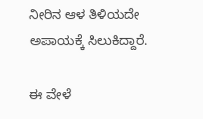ನೀರಿನ ಆಳ ತಿಳಿಯದೇ ಅಪಾಯಕ್ಕೆ ಸಿಲುಕಿದ್ದಾರೆ.

ಈ ವೇಳೆ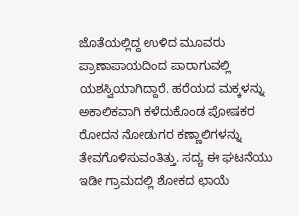ಜೊತೆಯಲ್ಲಿದ್ದ ಉಳಿದ ಮೂವರು ಪ್ರಾಣಾಪಾಯದಿಂದ ಪಾರಾಗುವಲ್ಲಿ ಯಶಸ್ವಿಯಾಗಿದ್ದಾರೆ. ಹರೆಯದ ಮಕ್ಕಳನ್ನು ಅಕಾಲಿಕವಾಗಿ ಕಳೆದುಕೊಂಡ ಪೋಷಕರ ರೋದನ ನೋಡುಗರ ಕಣ್ಣಾಲಿಗಳನ್ನು ತೇವಗೊಳಿಸುವಂತಿತ್ತು. ಸದ್ಯ ಈ ಘಟನೆಯು ಇಡೀ ಗ್ರಾಮದಲ್ಲಿ ಶೋಕದ ಛಾಯೆ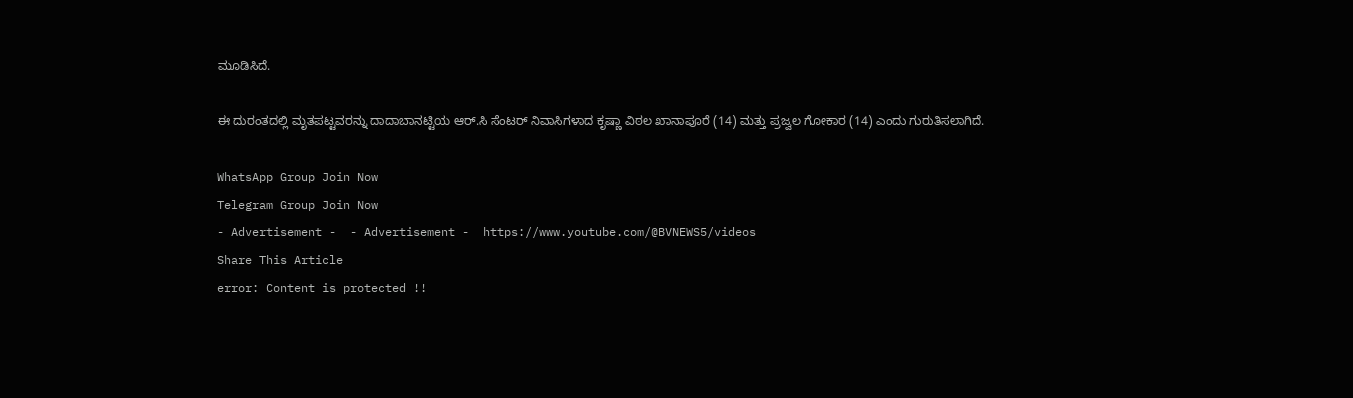ಮೂಡಿಸಿದೆ.

ಈ ದುರಂತದಲ್ಲಿ ಮೃತಪಟ್ಟವರನ್ನು ದಾದಾಬಾನಟ್ಟಿಯ ಆರ್.ಸಿ ಸೆಂಟರ್ ನಿವಾಸಿಗಳಾದ ಕೃಷ್ಣಾ ವಿಠಲ ಖಾನಾಪೂರೆ (14) ಮತ್ತು ಪ್ರಜ್ವಲ ಗೋಕಾರ (14) ಎಂದು ಗುರುತಿಸಲಾಗಿದೆ.

WhatsApp Group Join Now
Telegram Group Join Now
- Advertisement -  - Advertisement -  https://www.youtube.com/@BVNEWS5/videos
Share This Article
error: Content is protected !!